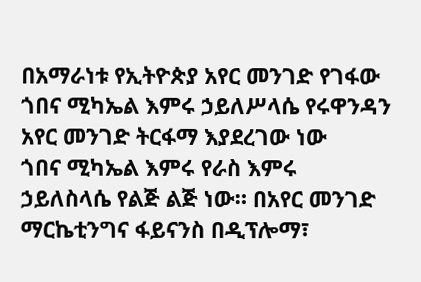በአማራነቱ የኢትዮጵያ አየር መንገድ የገፋው ጎበና ሚካኤል እምሩ ኃይለሥላሴ የሩዋንዳን አየር መንገድ ትርፋማ እያደረገው ነው
ጎበና ሚካኤል እምሩ የራስ እምሩ ኃይለስላሴ የልጅ ልጅ ነው። በአየር መንገድ ማርኬቲንግና ፋይናንስ በዲፕሎማ፣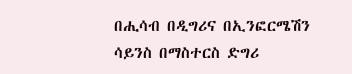በሒሳብ በዲግሪና በኢንፎርሜሽን ሳይንስ በማስተርስ ድግሪ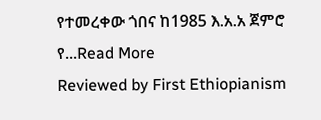የተመረቀው ጎበና ከ1985 እ.አ.አ ጀምሮ የ...Read More
Reviewed by First Ethiopianism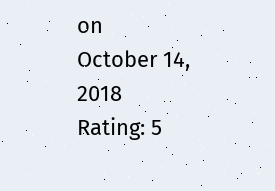on
October 14, 2018
Rating: 5